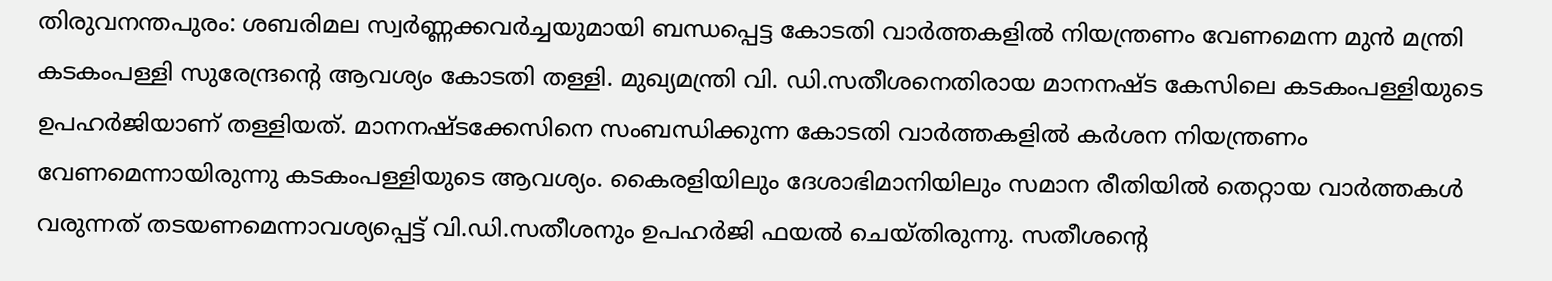തിരുവനന്തപുരം: ശബരിമല സ്വർണ്ണക്കവർച്ചയുമായി ബന്ധപ്പെട്ട കോടതി വാർത്തകളിൽ നിയന്ത്രണം വേണമെന്ന മുൻ മന്ത്രി കടകംപള്ളി സുരേന്ദ്രന്റെ ആവശ്യം കോടതി തള്ളി. മുഖ്യമന്ത്രി വി. ഡി.സതീശനെതിരായ മാനനഷ്ട കേസിലെ കടകംപള്ളിയുടെ ഉപഹർജിയാണ് തള്ളിയത്. മാനനഷ്ടക്കേസിനെ സംബന്ധിക്കുന്ന കോടതി വാർത്തകളിൽ കർശന നിയന്ത്രണം വേണമെന്നായിരുന്നു കടകംപള്ളിയുടെ ആവശ്യം. കൈരളിയിലും ദേശാഭിമാനിയിലും സമാന രീതിയിൽ തെറ്റായ വാർത്തകൾ വരുന്നത് തടയണമെന്നാവശ്യപ്പെട്ട് വി.ഡി.സതീശനും ഉപഹർജി ഫയൽ ചെയ്തിരുന്നു. സതീശന്റെ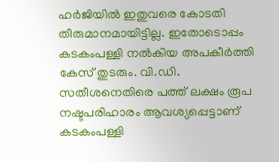ഹർജിയിൽ ഇതുവരെ കോടതി തീരുമാനമായിട്ടില്ല. ഇതോടൊപ്പം കടകംപള്ളി നൽകിയ അപകീർത്തി കേസ് തുടരും. വി.ഡി. സതീശനെതിരെ പത്ത് ലക്ഷം രൂപ നഷ്ടപരിഹാരം ആവശ്യപ്പെട്ടാണ് കടകംപള്ളി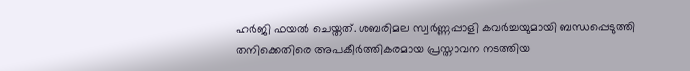ഹർജി ഫയൽ ചെയ്തത്. ശബരിമല സ്വർണ്ണപ്പാളി കവർച്ചയുമായി ബന്ധപ്പെടുത്തി തനിക്കെതിരെ അപകീർത്തികരമായ പ്രസ്താവന നടത്തിയ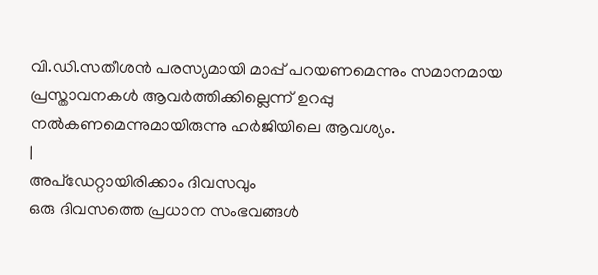വി.ഡി.സതീശൻ പരസ്യമായി മാപ്പ് പറയണമെന്നും സമാനമായ പ്രസ്താവനകൾ ആവർത്തിക്കില്ലെന്ന് ഉറപ്പു നൽകണമെന്നുമായിരുന്നു ഹർജിയിലെ ആവശ്യം.
|
അപ്ഡേറ്റായിരിക്കാം ദിവസവും
ഒരു ദിവസത്തെ പ്രധാന സംഭവങ്ങൾ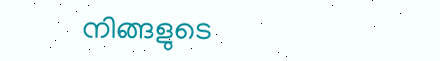നിങ്ങളുടെ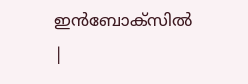ഇൻബോക്സിൽ |